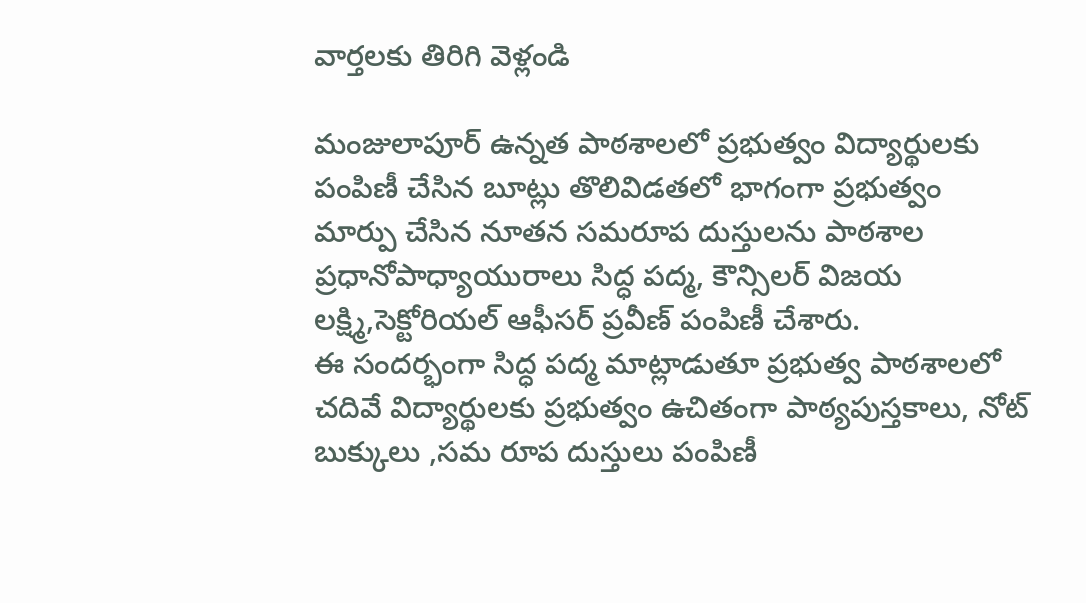వార్తలకు తిరిగి వెళ్లండి

మంజులాపూర్ ఉన్నత పాఠశాలలో ప్రభుత్వం విద్యార్థులకు పంపిణీ చేసిన బూట్లు తొలివిడతలో భాగంగా ప్రభుత్వం మార్పు చేసిన నూతన సమరూప దుస్తులను పాఠశాల ప్రధానోపాధ్యాయురాలు సిద్ధ పద్మ, కౌన్సిలర్ విజయ లక్ష్మి,సెక్టోరియల్ ఆఫీసర్ ప్రవీణ్ పంపిణీ చేశారు.
ఈ సందర్భంగా సిద్ధ పద్మ మాట్లాడుతూ ప్రభుత్వ పాఠశాలలో చదివే విద్యార్థులకు ప్రభుత్వం ఉచితంగా పాఠ్యపుస్తకాలు, నోట్ బుక్కులు ,సమ రూప దుస్తులు పంపిణీ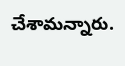చేశామన్నారు.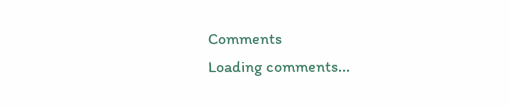Comments
Loading comments...